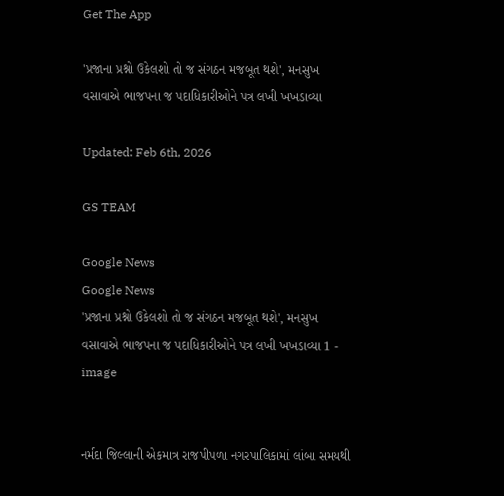Get The App

'પ્રજાના પ્રશ્નો ઉકેલશો તો જ સંગઠન મજબૂત થશે', મનસુખ વસાવાએ ભાજપના જ પદાધિકારીઓને પત્ર લખી ખખડાવ્યા

Updated: Feb 6th, 2026

GS TEAM

Google News
Google News
'પ્રજાના પ્રશ્નો ઉકેલશો તો જ સંગઠન મજબૂત થશે', મનસુખ વસાવાએ ભાજપના જ પદાધિકારીઓને પત્ર લખી ખખડાવ્યા 1 - image


નર્મદા જિલ્લાની એકમાત્ર રાજપીપળા નગરપાલિકામાં લાંબા સમયથી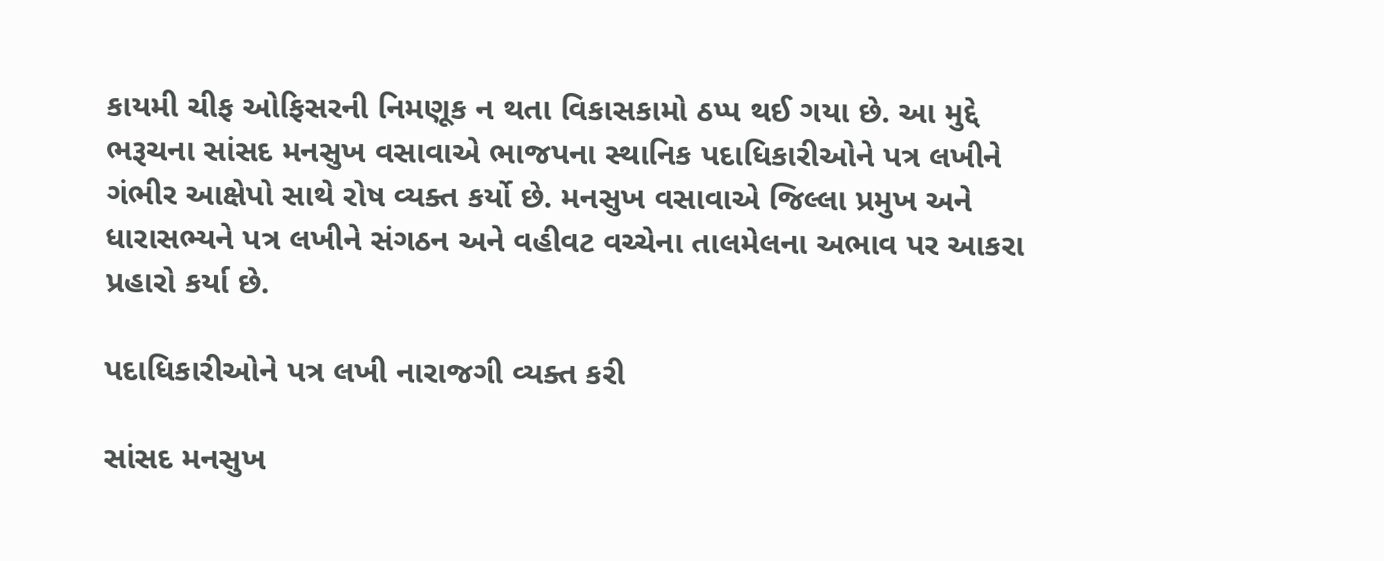કાયમી ચીફ ઓફિસરની નિમણૂક ન થતા વિકાસકામો ઠપ્પ થઈ ગયા છે. આ મુદ્દે ભરૂચના સાંસદ મનસુખ વસાવાએ ભાજપના સ્થાનિક પદાધિકારીઓને પત્ર લખીને ગંભીર આક્ષેપો સાથે રોષ વ્યક્ત કર્યો છે. મનસુખ વસાવાએ જિલ્લા પ્રમુખ અને ધારાસભ્યને પત્ર લખીને સંગઠન અને વહીવટ વચ્ચેના તાલમેલના અભાવ પર આકરા પ્રહારો કર્યા છે.

પદાધિકારીઓને પત્ર લખી નારાજગી વ્યક્ત કરી

સાંસદ મનસુખ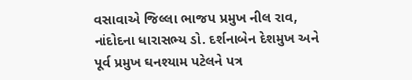વસાવાએ જિલ્લા ભાજપ પ્રમુખ નીલ રાવ, નાંદોદના ધારાસભ્ય ડો. દર્શનાબેન દેશમુખ અને પૂર્વ પ્રમુખ ઘનશ્યામ પટેલને પત્ર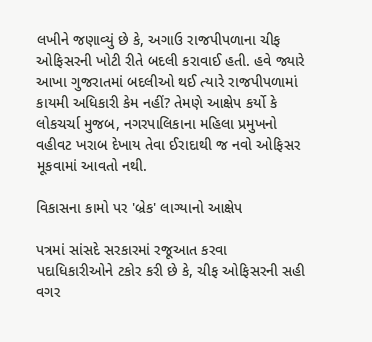લખીને જણાવ્યું છે કે, અગાઉ રાજપીપળાના ચીફ ઓફિસરની ખોટી રીતે બદલી કરાવાઈ હતી. હવે જ્યારે આખા ગુજરાતમાં બદલીઓ થઈ ત્યારે રાજપીપળામાં કાયમી અધિકારી કેમ નહીં? તેમણે આક્ષેપ કર્યો કે લોકચર્ચા મુજબ, નગરપાલિકાના મહિલા પ્રમુખનો વહીવટ ખરાબ દેખાય તેવા ઈરાદાથી જ નવો ઓફિસર મૂકવામાં આવતો નથી.

વિકાસના કામો પર 'બ્રેક' લાગ્યાનો આક્ષેપ

પત્રમાં સાંસદે સરકારમાં રજૂઆત કરવા પદાધિકારીઓને ટકોર કરી છે કે, ચીફ ઓફિસરની સહી વગર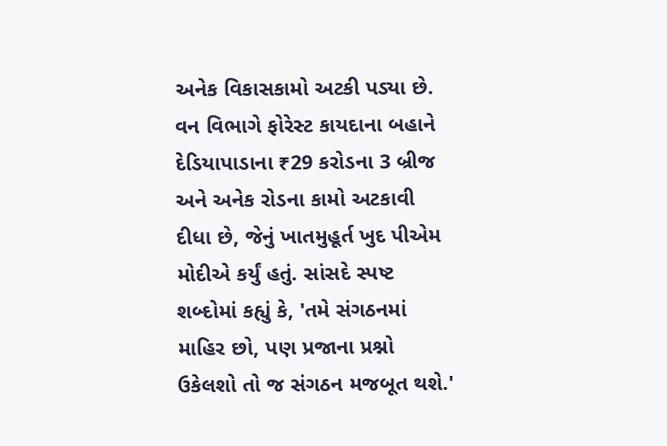અનેક વિકાસકામો અટકી પડ્યા છે. વન વિભાગે ફોરેસ્ટ કાયદાના બહાને દેડિયાપાડાના ₹29 કરોડના 3 બ્રીજ અને અનેક રોડના કામો અટકાવી દીધા છે, જેનું ખાતમુહૂર્ત ખુદ પીએમ મોદીએ કર્યું હતું. સાંસદે સ્પષ્ટ શબ્દોમાં કહ્યું કે, 'તમે સંગઠનમાં માહિર છો, પણ પ્રજાના પ્રશ્નો ઉકેલશો તો જ સંગઠન મજબૂત થશે.'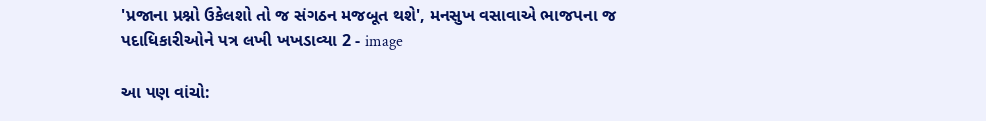'પ્રજાના પ્રશ્નો ઉકેલશો તો જ સંગઠન મજબૂત થશે', મનસુખ વસાવાએ ભાજપના જ પદાધિકારીઓને પત્ર લખી ખખડાવ્યા 2 - image

આ પણ વાંચો: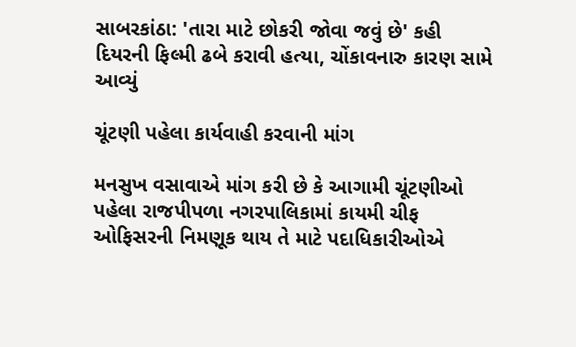સાબરકાંઠા: 'તારા માટે છોકરી જોવા જવું છે' કહી દિયરની ફિલ્મી ઢબે કરાવી હત્યા, ચોંકાવનારુ કારણ સામે આવ્યું

ચૂંટણી પહેલા કાર્યવાહી કરવાની માંગ

મનસુખ વસાવાએ માંગ કરી છે કે આગામી ચૂંટણીઓ પહેલા રાજપીપળા નગરપાલિકામાં કાયમી ચીફ ઓફિસરની નિમણૂક થાય તે માટે પદાધિકારીઓએ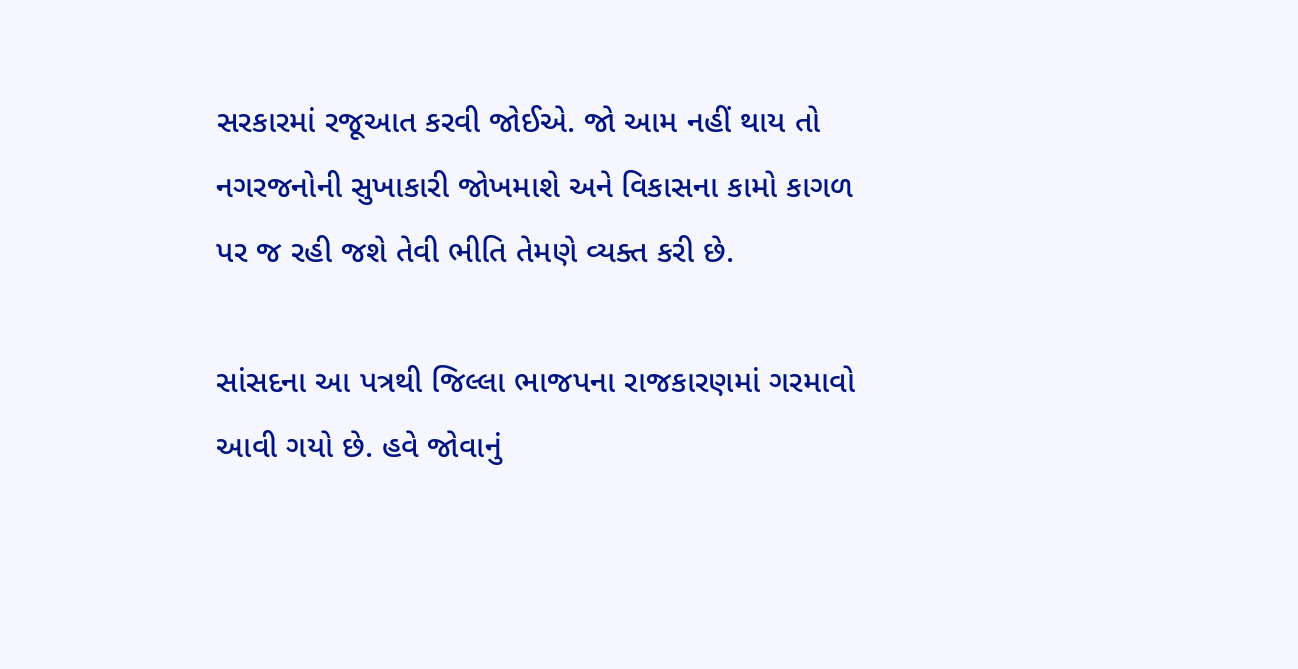સરકારમાં રજૂઆત કરવી જોઈએ. જો આમ નહીં થાય તો નગરજનોની સુખાકારી જોખમાશે અને વિકાસના કામો કાગળ પર જ રહી જશે તેવી ભીતિ તેમણે વ્યક્ત કરી છે.

સાંસદના આ પત્રથી જિલ્લા ભાજપના રાજકારણમાં ગરમાવો આવી ગયો છે. હવે જોવાનું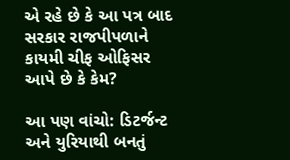એ રહે છે કે આ પત્ર બાદ સરકાર રાજપીપળાને કાયમી ચીફ ઓફિસર આપે છે કે કેમ?

આ પણ વાંચો: ડિટર્જન્ટ અને યુરિયાથી બનતું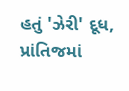હતું 'ઝેરી' દૂધ, પ્રાંતિજમાં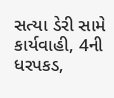સત્યા ડેરી સામે કાર્યવાહી, 4ની ધરપકડ,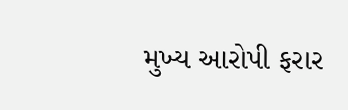મુખ્ય આરોપી ફરાર